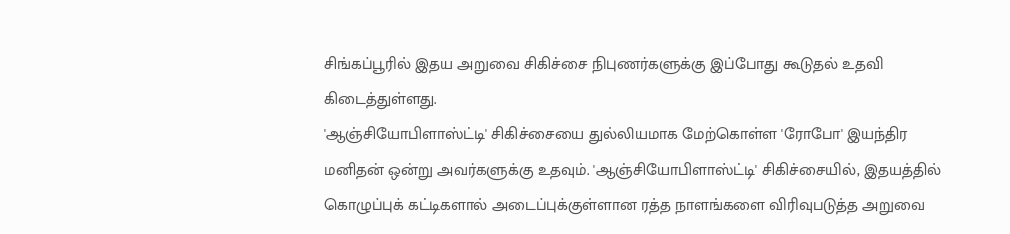சிங்கப்பூரில் இதய அறுவை சிகிச்சை நிபுணர்களுக்கு இப்போது கூடுதல் உதவி கிடைத்துள்ளது.
'ஆஞ்சியோபிளாஸ்ட்டி' சிகிச்சையை துல்லியமாக மேற்கொள்ள 'ரோபோ' இயந்திர மனிதன் ஒன்று அவர்களுக்கு உதவும். 'ஆஞ்சியோபிளாஸ்ட்டி' சிகிச்சையில், இதயத்தில் கொழுப்புக் கட்டிகளால் அடைப்புக்குள்ளான ரத்த நாளங்களை விரிவுபடுத்த அறுவை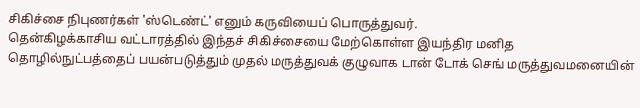சிகிச்சை நிபுணர்கள் 'ஸ்டெண்ட்' எனும் கருவியைப் பொருத்துவர்.
தென்கிழக்காசிய வட்டாரத்தில் இந்தச் சிகிச்சையை மேற்கொள்ள இயந்திர மனித தொழில்நுட்பத்தைப் பயன்படுத்தும் முதல் மருத்துவக் குழுவாக டான் டோக் செங் மருத்துவமனையின்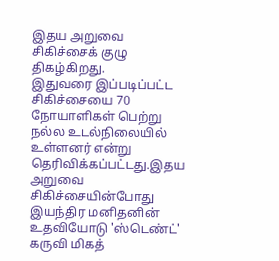இதய அறுவை சிகிச்சைக் குழு திகழ்கிறது.
இதுவரை இப்படிப்பட்ட சிகிச்சையை 70 நோயாளிகள் பெற்று நல்ல உடல்நிலையில் உள்ளனர் என்று தெரிவிக்கப்பட்டது.இதய அறுவை சிகிச்சையின்போது இயந்திர மனிதனின் உதவியோடு 'ஸ்டெண்ட்' கருவி மிகத்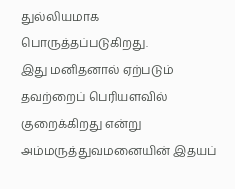துல்லியமாக பொருத்தப்படுகிறது.
இது மனிதனால் ஏற்படும் தவற்றைப் பெரியளவில் குறைக்கிறது என்று அம்மருத்துவமனையின் இதயப்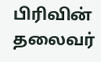பிரிவின் தலைவர்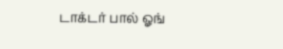டாக்டர் பால் ஓங்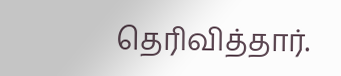தெரிவித்தார்.